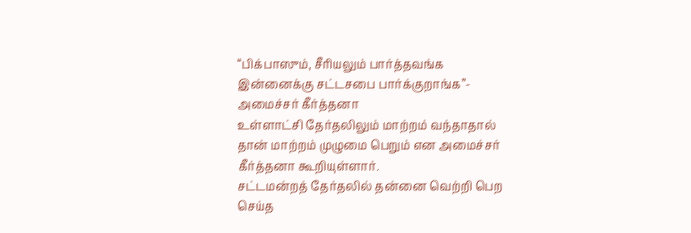“பிக்பாஸும், சீரியலும் பார்த்தவங்க இன்னைக்கு சட்டசபை பார்க்குறாங்க”- அமைச்சர் கீர்த்தனா
உள்ளாட்சி தேர்தலிலும் மாற்றம் வந்தாதால் தான் மாற்றம் முழுமை பெறும் என அமைச்சர் கீர்த்தனா கூறியுள்ளார்.
சட்டமன்றத் தேர்தலில் தன்னை வெற்றி பெற செய்த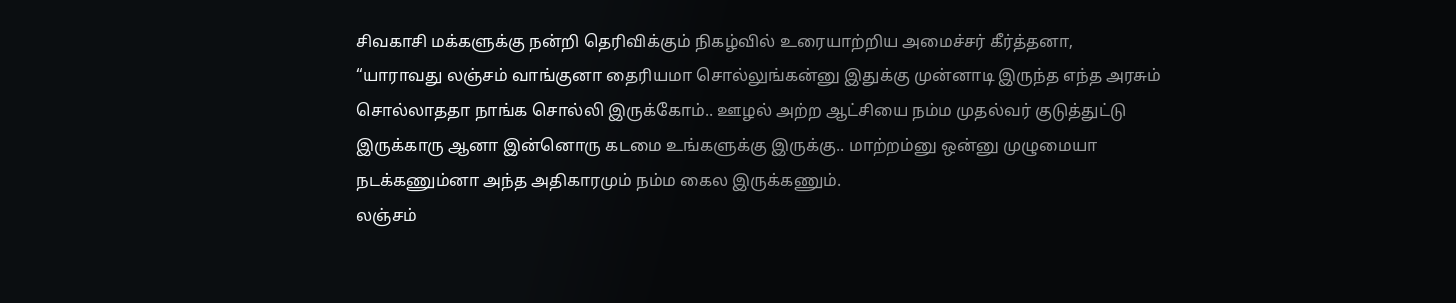சிவகாசி மக்களுக்கு நன்றி தெரிவிக்கும் நிகழ்வில் உரையாற்றிய அமைச்சர் கீர்த்தனா, “யாராவது லஞ்சம் வாங்குனா தைரியமா சொல்லுங்கன்னு இதுக்கு முன்னாடி இருந்த எந்த அரசும் சொல்லாததா நாங்க சொல்லி இருக்கோம்.. ஊழல் அற்ற ஆட்சியை நம்ம முதல்வர் குடுத்துட்டு இருக்காரு ஆனா இன்னொரு கடமை உங்களுக்கு இருக்கு.. மாற்றம்னு ஒன்னு முழுமையா நடக்கணும்னா அந்த அதிகாரமும் நம்ம கைல இருக்கணும்.
லஞ்சம்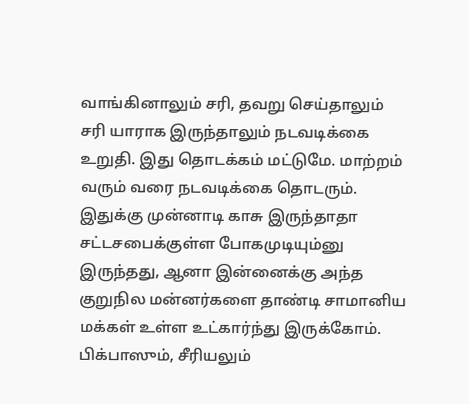வாங்கினாலும் சரி, தவறு செய்தாலும் சரி யாராக இருந்தாலும் நடவடிக்கை உறுதி. இது தொடக்கம் மட்டுமே. மாற்றம் வரும் வரை நடவடிக்கை தொடரும். இதுக்கு முன்னாடி காசு இருந்தாதா சட்டசபைக்குள்ள போகமுடியும்னு இருந்தது, ஆனா இன்னைக்கு அந்த குறுநில மன்னர்களை தாண்டி சாமானிய மக்கள் உள்ள உட்கார்ந்து இருக்கோம். பிக்பாஸும், சீரியலும்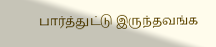பார்த்துட்டு இருந்தவங்க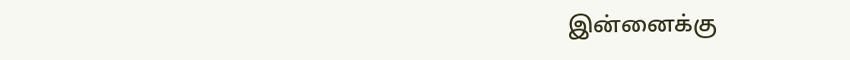இன்னைக்கு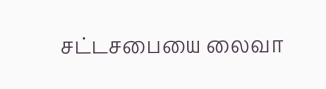சட்டசபையை லைவா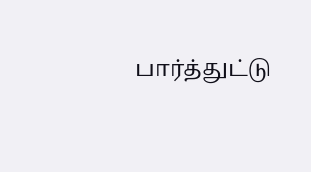பார்த்துட்டு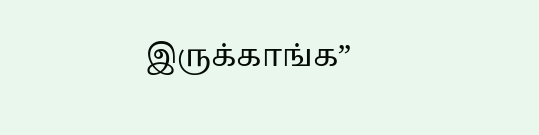இருக்காங்க”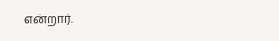என்றார்.